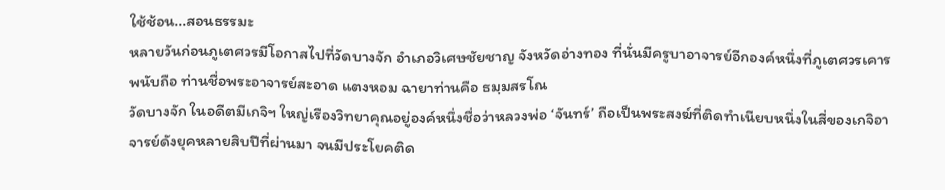ใช้ช้อน...สอนธรรมะ
หลายวันก่อนภูเตศวรมีโอกาสไปที่วัดบางจัก อำเภอวิเศษชัยชาญ จังหวัดอ่างทอง ที่นั่นมีครูบาอาจารย์อีกองค์หนึ่งที่ภูเตศวรเคารพนับถือ ท่านชื่อพระอาจารย์สะอาด แตงหอม ฉายาท่านคือ ธมฺมสรโณ
วัดบางจัก ในอดีตมีเกจิฯ ใหญ่เรืองวิทยาคุณอยู่องค์หนึ่งชื่อว่าหลวงพ่อ ‘จันทร์’ ถือเป็นพระสงฆ์ที่ติดทำเนียบหนึ่งในสี่ของเกจิอาจารย์ดังยุคหลายสิบปีที่ผ่านมา จนมีประโยคติด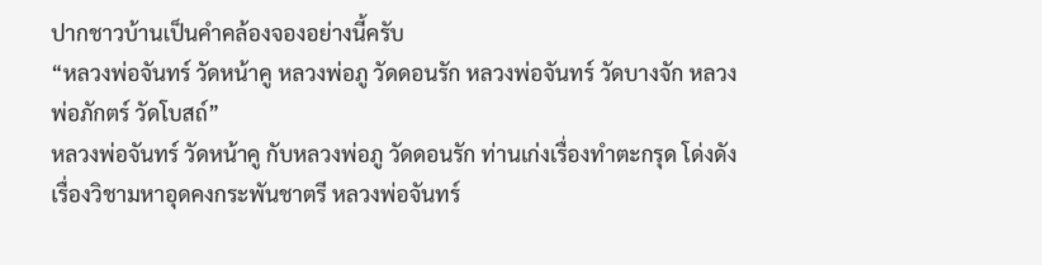ปากชาวบ้านเป็นคำคล้องจองอย่างนี้ครับ
“หลวงพ่อจันทร์ วัดหน้าคู หลวงพ่อภู วัดดอนรัก หลวงพ่อจันทร์ วัดบางจัก หลวงพ่อภักตร์ วัดโบสถ์”
หลวงพ่อจันทร์ วัดหน้าคู กับหลวงพ่อภู วัดดอนรัก ท่านเก่งเรื่องทำตะกรุด โด่งดังเรื่องวิชามหาอุดคงกระพันชาตรี หลวงพ่อจันทร์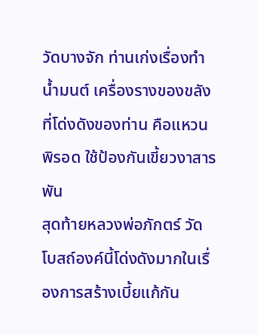วัดบางจัก ท่านเก่งเรื่องทำน้ำมนต์ เครื่องรางของขลังที่โด่งดังของท่าน คือแหวนพิรอด ใช้ป้องกันเขี้ยวงาสารพัน
สุดท้ายหลวงพ่อภักตร์ วัดโบสถ์องค์นี้โด่งดังมากในเรื่องการสร้างเบี้ยแก้กัน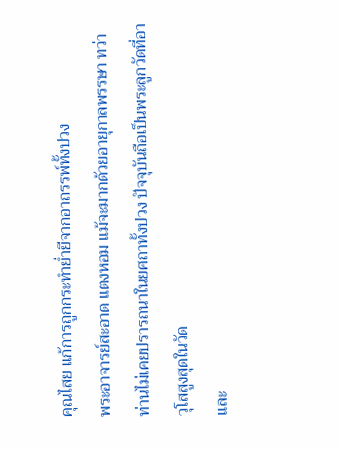คุณไสย แก้การถูกกระทำย่ำยีจากอาถรรพ์ทั้งปวง
พระอาจารย์สะอาด แตงหอม แม้จะมากด้วยอายุกาลพรรษา ทว่าท่านไม่เคยปรารถนาในยศถาทั้งปวง ปัจจุบันถือเป็นพระลูกวัดที่อาวุโสสูงสุดในวัด
และ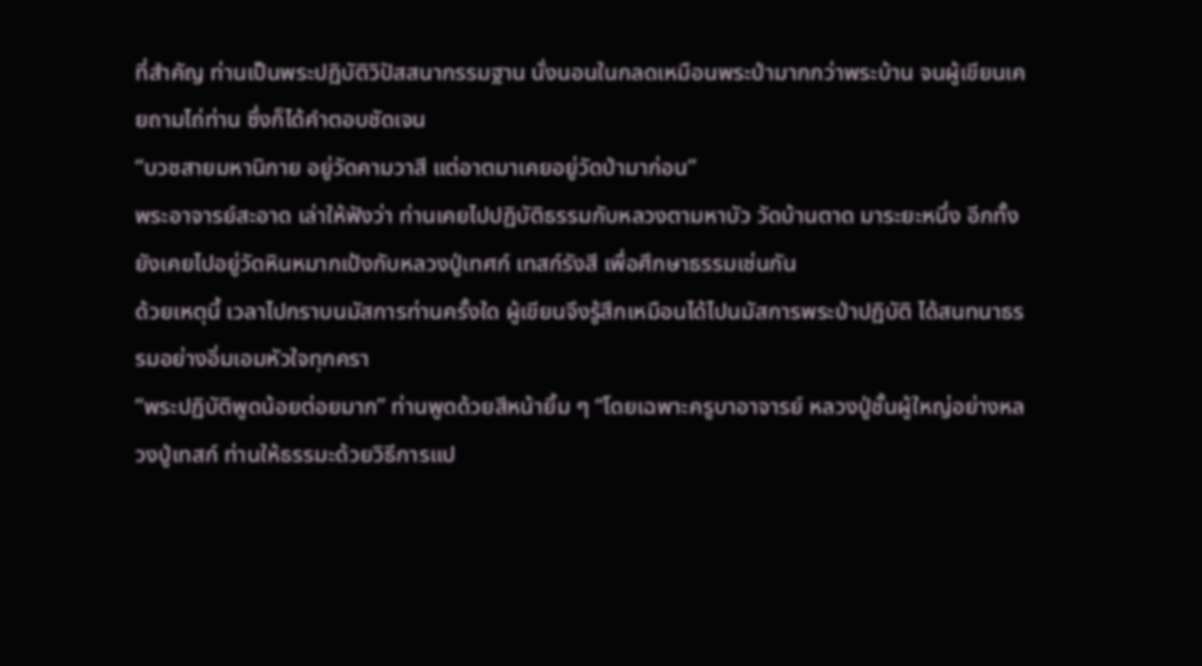ที่สำคัญ ท่านเป็นพระปฏิบัติวิปัสสนากรรมฐาน นั่งนอนในกลดเหมือนพระป่ามากกว่าพระบ้าน จนผู้เขียนเคยถามไถ่ท่าน ซึ่งก็ได้คำตอบชัดเจน
“บวชสายมหานิกาย อยู่วัดคามวาสี แต่อาตมาเคยอยู่วัดป่ามาก่อน”
พระอาจารย์สะอาด เล่าให้ฟังว่า ท่านเคยไปปฏิบัติธรรมกับหลวงตามหาบัว วัดบ้านตาด มาระยะหนึ่ง อีกทั้งยังเคยไปอยู่วัดหินหมากเป้งกับหลวงปู่เทศก์ เทสก์รังสี เพื่อศึกษาธรรมเช่นกัน
ด้วยเหตุนี้ เวลาไปกราบนมัสการท่านครั้งใด ผู้เขียนจึงรู้สึกเหมือนได้ไปนมัสการพระป่าปฏิบัติ ได้สนทนาธรรมอย่างอิ่มเอมหัวใจทุกครา
“พระปฏิบัติพูดน้อยต่อยมาก” ท่านพูดด้วยสีหน้ายิ้ม ๆ “โดยเฉพาะครูบาอาจารย์ หลวงปู่ชั้นผู้ใหญ่อย่างหลวงปู่เทสก์ ท่านให้ธรรมะด้วยวิธีการแป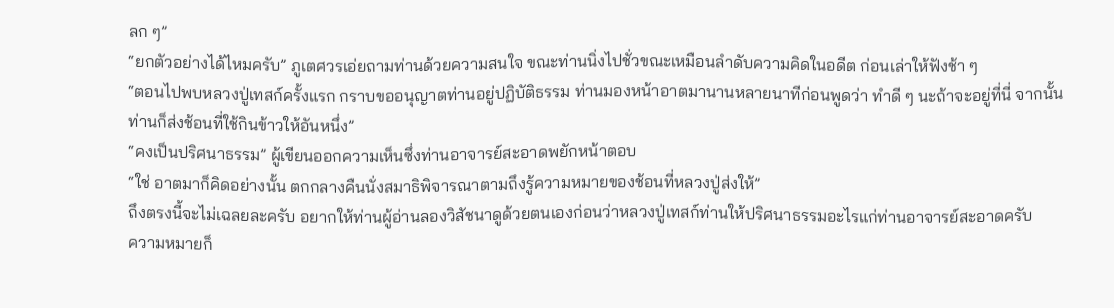ลก ๆ”
“ยกตัวอย่างได้ไหมครับ” ภูเตศวรเอ่ยถามท่านด้วยความสนใจ ขณะท่านนิ่งไปชั่วขณะเหมือนลำดับความคิดในอดีต ก่อนเล่าให้ฟังช้า ๆ
“ตอนไปพบหลวงปู่เทสก์ครั้งแรก กราบขออนุญาตท่านอยู่ปฏิบัติธรรม ท่านมองหน้าอาตมานานหลายนาทีก่อนพูดว่า ทำดี ๆ นะถ้าจะอยู่ที่นี่ จากนั้นท่านก็ส่งช้อนที่ใช้กินข้าวให้อันหนึ่ง”
“คงเป็นปริศนาธรรม” ผู้เขียนออกความเห็นซึ่งท่านอาจารย์สะอาดพยักหน้าตอบ
“ใช่ อาตมาก็คิดอย่างนั้น ตกกลางคืนนั่งสมาธิพิจารณาตามถึงรู้ความหมายของช้อนที่หลวงปู่ส่งให้”
ถึงตรงนี้จะไม่เฉลยละครับ อยากให้ท่านผู้อ่านลองวิสัชนาดูด้วยตนเองก่อนว่าหลวงปู่เทสก์ท่านให้ปริศนาธรรมอะไรแก่ท่านอาจารย์สะอาดครับ
ความหมายก็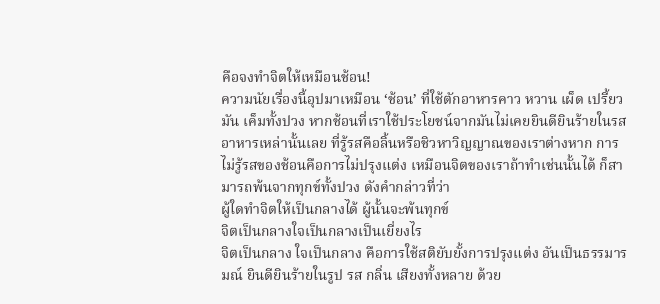คือจงทำจิตให้เหมือนช้อน!
ความนัยเรื่องนี้อุปมาเหมือน ‘ช้อน’ ที่ใช้ตักอาหารคาว หวาน เผ็ด เปรี้ยว มัน เค็มทั้งปวง หากช้อนที่เราใช้ประโยชน์จากมันไม่เคยยินดียินร้ายในรสอาหารเหล่านั้นเลย ที่รู้รสคือลิ้นหรือชิวหาวิญญาณของเราต่างหาก การไม่รู้รสของช้อนคือการไม่ปรุงแต่ง เหมือนจิตของเราถ้าทำเช่นนั้นได้ ก็สามารถพ้นจากทุกข์ทั้งปวง ดังคำกล่าวที่ว่า
ผู้ใดทำจิตให้เป็นกลางได้ ผู้นั้นจะพ้นทุกข์
จิตเป็นกลางใจเป็นกลางเป็นเยี่ยงไร
จิตเป็นกลาง ใจเป็นกลาง คือการใช้สติยับยั้งการปรุงแต่ง อันเป็นธรรมารมณ์ ยินดียินร้ายในรูป รส กลิ่น เสียงทั้งหลาย ด้วย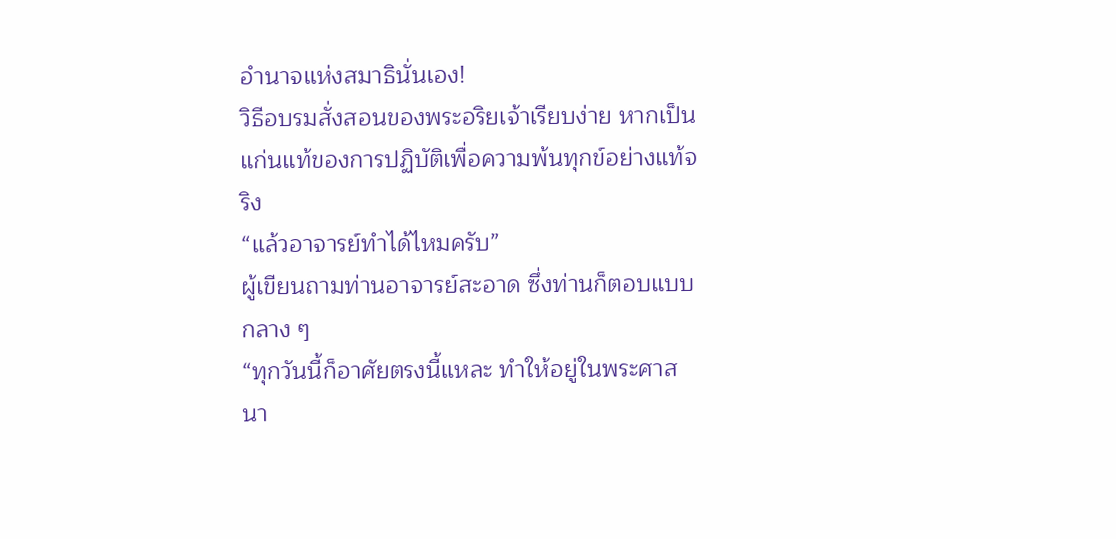อำนาจแห่งสมาธินั่นเอง!
วิธีอบรมสั่งสอนของพระอริยเจ้าเรียบง่าย หากเป็นแก่นแท้ของการปฏิบัติเพื่อความพ้นทุกข์อย่างแท้จริง
“แล้วอาจารย์ทำได้ไหมครับ”
ผู้เขียนถามท่านอาจารย์สะอาด ซึ่งท่านก็ตอบแบบกลาง ๆ
“ทุกวันนี้ก็อาศัยตรงนี้แหละ ทำให้อยู่ในพระศาสนา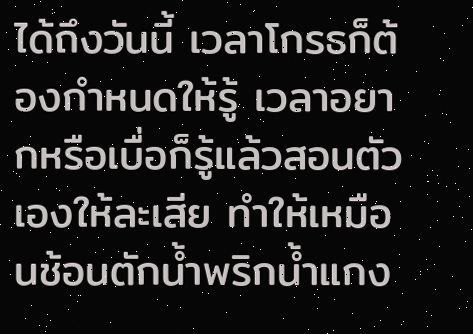ได้ถึงวันนี้ เวลาโกรธก็ต้องกำหนดให้รู้ เวลาอยากหรือเบื่อก็รู้แล้วสอนตัวเองให้ละเสีย ทำให้เหมือนช้อนตักน้ำพริกน้ำแกง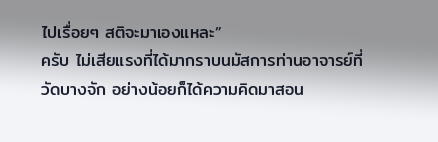ไปเรื่อยๆ สติจะมาเองแหละ”
ครับ ไม่เสียแรงที่ได้มากราบนมัสการท่านอาจารย์ที่วัดบางจัก อย่างน้อยก็ได้ความคิดมาสอน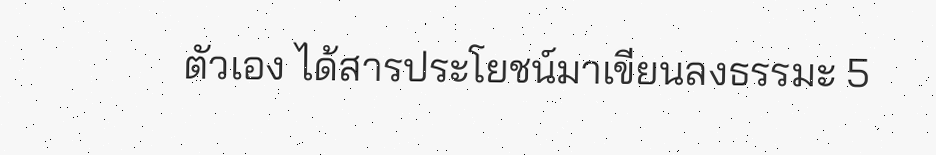ตัวเอง ได้สารประโยชน์มาเขียนลงธรรมะ 5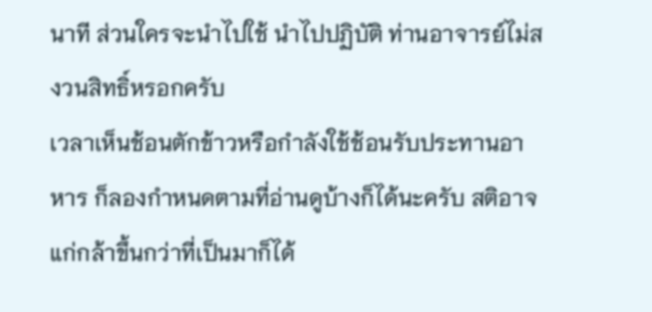นาที ส่วนใครจะนำไปใช้ นำไปปฏิบัติ ท่านอาจารย์ไม่สงวนสิทธิ์หรอกครับ
เวลาเห็นช้อนตักข้าวหรือกำลังใช้ช้อนรับประทานอาหาร ก็ลองกำหนดตามที่อ่านดูบ้างก็ได้นะครับ สติอาจแก่กล้าขึ้นกว่าที่เป็นมาก็ได้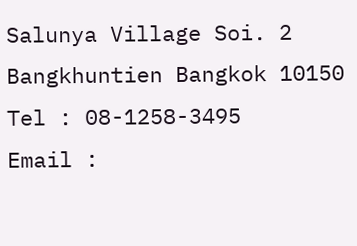Salunya Village Soi. 2
Bangkhuntien Bangkok 10150
Tel : 08-1258-3495
Email :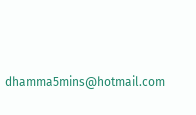dhamma5mins@hotmail.com